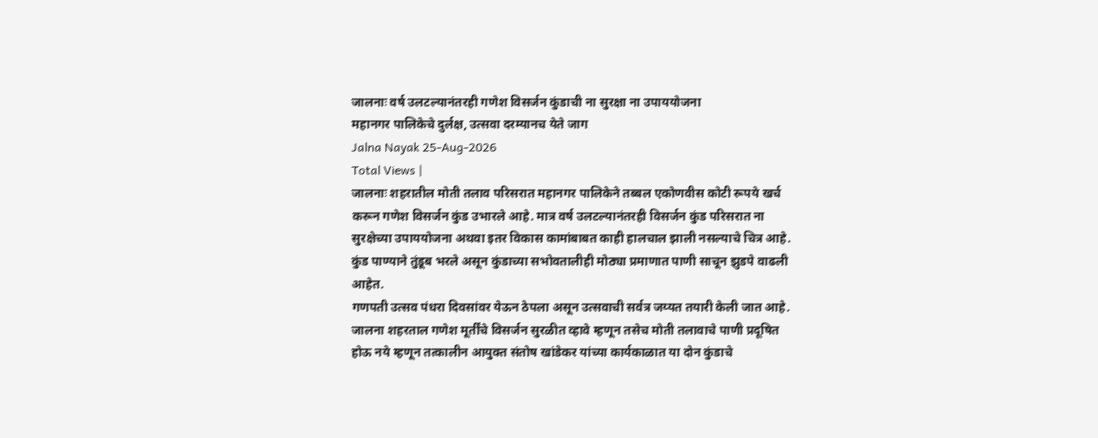जालनाः वर्ष उलटल्यानंतरही गणेश विसर्जन कुंडाची ना सुरक्षा ना उपाययोजना
महानगर पालिकेचे दुर्लक्ष, उत्सवा दरम्यानच येते जाग
Jalna Nayak 25-Aug-2026
Total Views |
जालनाः शहरातील मोती तलाव परिसरात महानगर पालिकेने तब्बल एकोणवीस कोटी रूपये खर्च करून गणेश विसर्जन कुंड उभारले आहे. मात्र वर्ष उलटल्यानंतरही विसर्जन कुंड परिसरात ना सुरक्षेच्या उपाययोजना अथवा इतर विकास कामांबाबत काही हालचाल झाली नसल्याचे चित्र आहे. कुंड पाण्याने तुंडूब भरले असून कुंडाच्या सभोवतालीही मोठ्या प्रमाणात पाणी साचून झुडपे वाढली आहेत.
गणपती उत्सव पंधरा दिवसांवर येऊन ठेपला असून उत्सवाची सर्वत्र जय्यत तयारी केली जात आहे. जालना शहरताल गणेश मूर्तींचे विसर्जन सुरळीत व्हावे म्हणून तसेच मोती तलावाचे पाणी प्रदूषित होऊ नये म्हणून तत्कालीन आयुक्त संतोष खांडेकर यांच्या कार्यकाळात या दोन कुंडाचे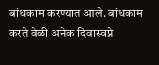बांधकाम करण्यात आले. बांधकाम करते वेळी अनेक दिवास्वप्ने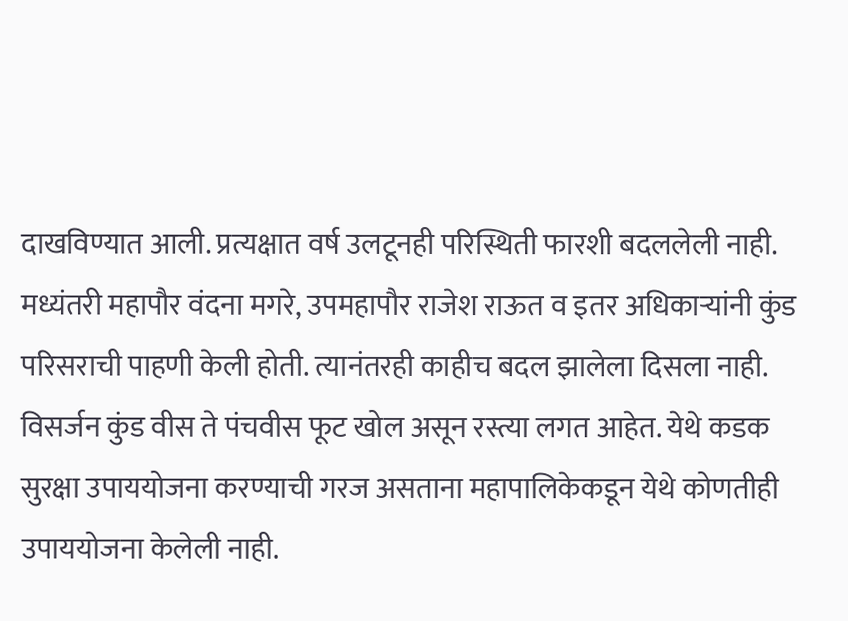दाखविण्यात आली. प्रत्यक्षात वर्ष उलटूनही परिस्थिती फारशी बदललेली नाही. मध्यंतरी महापौर वंदना मगरे, उपमहापौर राजेश राऊत व इतर अधिकाऱ्यांनी कुंड परिसराची पाहणी केली होती. त्यानंतरही काहीच बदल झालेला दिसला नाही. विसर्जन कुंड वीस ते पंचवीस फूट खोल असून रस्त्या लगत आहेत. येथे कडक सुरक्षा उपाययोजना करण्याची गरज असताना महापालिकेकडून येथे कोणतीही उपाययोजना केलेली नाही.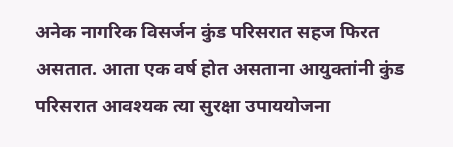अनेक नागरिक विसर्जन कुंड परिसरात सहज फिरत असतात. आता एक वर्ष होत असताना आयुक्तांनी कुंड परिसरात आवश्यक त्या सुरक्षा उपाययोजना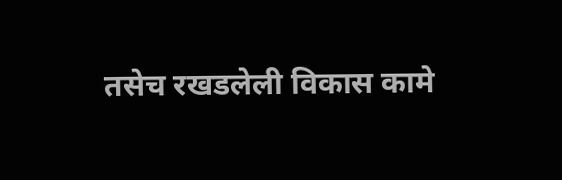तसेच रखडलेली विकास कामे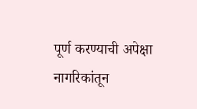पूर्ण करण्याची अपेक्षा नागरिकांतून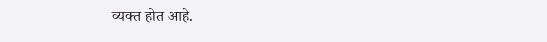व्यक्त होत आहे.